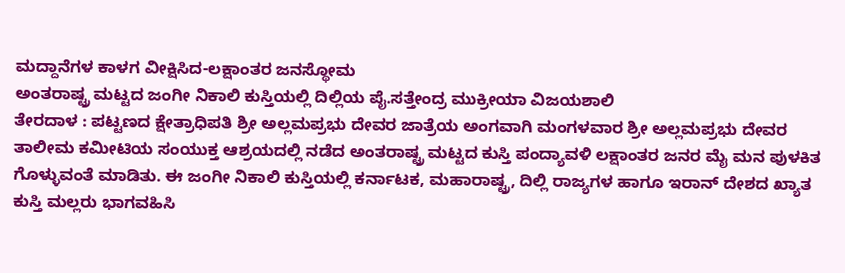ಮದ್ದಾನೆಗಳ ಕಾಳಗ ವೀಕ್ಷಿಸಿದ-ಲಕ್ಷಾಂತರ ಜನಸ್ಥೋಮ
ಅಂತರಾಷ್ಟ್ರ ಮಟ್ಟದ ಜಂಗೀ ನಿಕಾಲಿ ಕುಸ್ತಿಯಲ್ಲಿ ದಿಲ್ಲಿಯ ಪೈ.ಸತ್ತೇಂದ್ರ ಮುಕ್ರೀಯಾ ವಿಜಯಶಾಲಿ
ತೇರದಾಳ : ಪಟ್ಟಣದ ಕ್ಷೇತ್ರಾಧಿಪತಿ ಶ್ರೀ ಅಲ್ಲಮಪ್ರಭು ದೇವರ ಜಾತ್ರೆಯ ಅಂಗವಾಗಿ ಮಂಗಳವಾರ ಶ್ರೀ ಅಲ್ಲಮಪ್ರಭು ದೇವರ ತಾಲೀಮ ಕಮೀಟಿಯ ಸಂಯುಕ್ತ ಆಶ್ರಯದಲ್ಲಿ ನಡೆದ ಅಂತರಾಷ್ಟ್ರ ಮಟ್ಟದ ಕುಸ್ತಿ ಪಂದ್ಯಾವಳಿ ಲಕ್ಷಾಂತರ ಜನರ ಮೈ ಮನ ಪುಳಕಿತ ಗೊಳ್ಳುವಂತೆ ಮಾಡಿತು. ಈ ಜಂಗೀ ನಿಕಾಲಿ ಕುಸ್ತಿಯಲ್ಲಿ ಕರ್ನಾಟಕ, ಮಹಾರಾಷ್ಟ್ರ, ದಿಲ್ಲಿ ರಾಜ್ಯಗಳ ಹಾಗೂ ಇರಾನ್ ದೇಶದ ಖ್ಯಾತ ಕುಸ್ತಿ ಮಲ್ಲರು ಭಾಗವಹಿಸಿ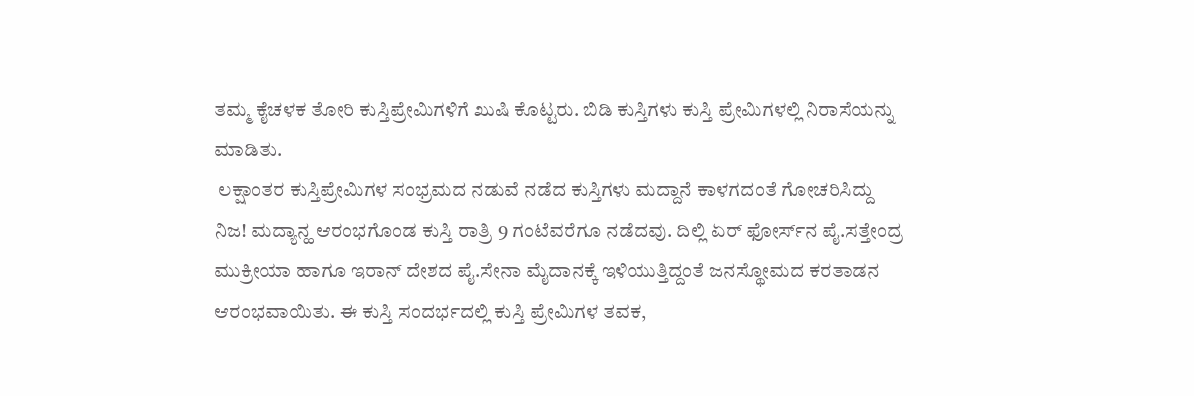ತಮ್ಮ ಕೈಚಳಕ ತೋರಿ ಕುಸ್ತಿಪ್ರೇಮಿಗಳಿಗೆ ಖುಷಿ ಕೊಟ್ಟರು. ಬಿಡಿ ಕುಸ್ತಿಗಳು ಕುಸ್ತಿ ಪ್ರೇಮಿಗಳಲ್ಲಿ ನಿರಾಸೆಯನ್ನು ಮಾಡಿತು.
 ಲಕ್ಷಾಂತರ ಕುಸ್ತಿಪ್ರೇಮಿಗಳ ಸಂಭ್ರಮದ ನಡುವೆ ನಡೆದ ಕುಸ್ತಿಗಳು ಮದ್ದಾನೆ ಕಾಳಗದಂತೆ ಗೋಚರಿಸಿದ್ದು ನಿಜ! ಮದ್ಯಾನ್ಹ ಆರಂಭಗೊಂಡ ಕುಸ್ತಿ ರಾತ್ರಿ 9 ಗಂಟೆವರೆಗೂ ನಡೆದವು. ದಿಲ್ಲಿ ಏರ್ ಫೋರ್ಸ್‍ನ ಪೈ.ಸತ್ತೇಂದ್ರ ಮುಕ್ರೀಯಾ ಹಾಗೂ ಇರಾನ್ ದೇಶದ ಪೈ.ಸೇನಾ ಮೈದಾನಕ್ಕೆ ಇಳಿಯುತ್ತಿದ್ದಂತೆ ಜನಸ್ಥೋಮದ ಕರತಾಡನ ಆರಂಭವಾಯಿತು. ಈ ಕುಸ್ತಿ ಸಂದರ್ಭದಲ್ಲಿ ಕುಸ್ತಿ ಪ್ರೇಮಿಗಳ ತವಕ,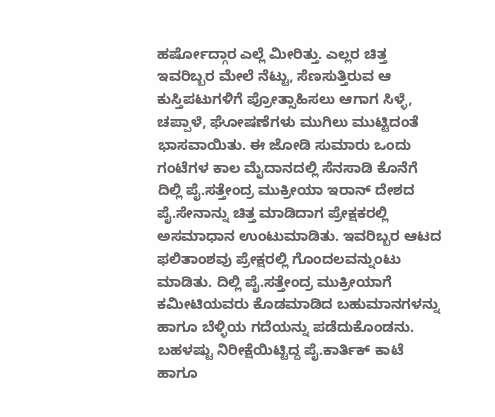ಹರ್ಷೋದ್ಗಾರ ಎಲ್ಲೆ ಮೀರಿತ್ತು. ಎಲ್ಲರ ಚಿತ್ತ ಇವರಿಬ್ಬರ ಮೇಲೆ ನೆಟ್ಟು, ಸೆಣಸುತ್ತಿರುವ ಆ ಕುಸ್ತಿಪಟುಗಳಿಗೆ ಪ್ರೋತ್ಸಾಹಿಸಲು ಆಗಾಗ ಸಿಳ್ಳೆ, ಚಪ್ಪಾಳೆ, ಘೋಷಣೆಗಳು ಮುಗಿಲು ಮುಟ್ಟಿದಂತೆ ಭಾಸವಾಯಿತು. ಈ ಜೋಡಿ ಸುಮಾರು ಒಂದು ಗಂಟೆಗಳ ಕಾಲ ಮೈದಾನದಲ್ಲಿ ಸೆನಸಾಡಿ ಕೊನೆಗೆ ದಿಲ್ಲಿ ಪೈ.ಸತ್ತೇಂದ್ರ ಮುಕ್ರೀಯಾ ಇರಾನ್ ದೇಶದ ಪೈ.ಸೇನಾನ್ನು ಚಿತ್ತ ಮಾಡಿದಾಗ ಪ್ರೇಕ್ಷಕರಲ್ಲಿ ಅಸಮಾಧಾನ ಉಂಟುಮಾಡಿತು. ಇವರಿಬ್ಬರ ಆಟದ ಫಲಿತಾಂಶವು ಪ್ರೇಕ್ಷರಲ್ಲಿ ಗೊಂದಲವನ್ನುಂಟು ಮಾಡಿತು. ದಿಲ್ಲಿ ಪೈ.ಸತ್ತೇಂದ್ರ ಮುಕ್ರೀಯಾಗೆ ಕಮೀಟಿಯವರು ಕೊಡಮಾಡಿದ ಬಹುಮಾನಗಳನ್ನು ಹಾಗೂ ಬೆಳ್ಳಿಯ ಗದೆಯನ್ನು ಪಡೆದುಕೊಂಡನು. ಬಹಳಷ್ಟು ನಿರೀಕ್ಷೆಯಿಟ್ಟಿದ್ದ ಪೈ.ಕಾರ್ತಿಕ್ ಕಾಟೆ ಹಾಗೂ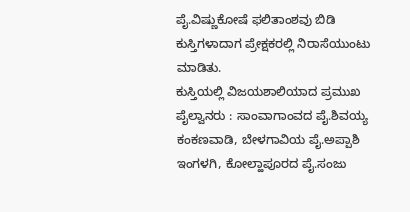ಪೈ.ವಿಷ್ಣುಕೋಷೆ ಫಲಿತಾಂಶವು ಬಿಡಿ ಕುಸ್ತಿಗಳಾದಾಗ ಪ್ರೇಕ್ಷಕರಲ್ಲಿ ನಿರಾಸೆಯುಂಟು ಮಾಡಿತು.
ಕುಸ್ತಿಯಲ್ಲಿ ವಿಜಯಶಾಲಿಯಾದ ಪ್ರಮುಖ ಪೈಲ್ವಾನರು : ಸಾಂವಾಗಾಂವದ ಪೈ.ಶಿವಯ್ಯ ಕಂಕಣವಾಡಿ, ಬೇಳಗಾವಿಯ ಪೈ.ಅಪ್ಪಾಶಿ ಇಂಗಳಗಿ, ಕೋಲ್ಹಾಪೂರದ ಪೈ.ಸಂಜು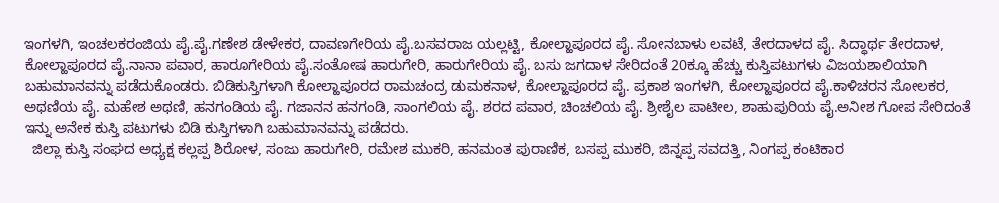ಇಂಗಳಗಿ, ಇಂಚಲಕರಂಜಿಯ ಪೈ.ಪೈ.ಗಣೇಶ ಡೇಳೇಕರ, ದಾವಣಗೇರಿಯ ಪೈ.ಬಸವರಾಜ ಯಲ್ಲಟ್ಟಿ, ಕೋಲ್ಹಾಪೂರದ ಪೈ. ಸೋನಬಾಳು ಲವಟೆ, ತೇರದಾಳದ ಪೈ. ಸಿದ್ಧಾರ್ಥ ತೇರದಾಳ, ಕೋಲ್ಹಾಪೂರದ ಪೈ.ನಾನಾ ಪವಾರ, ಹಾರೂಗೇರಿಯ ಪೈ.ಸಂತೋಷ ಹಾರುಗೇರಿ, ಹಾರುಗೇರಿಯ ಪೈ. ಬಸು ಜಗದಾಳ ಸೇರಿದಂತೆ 20ಕ್ಕೂ ಹೆಚ್ಚು ಕುಸ್ತಿಪಟುಗಳು ವಿಜಯಶಾಲಿಯಾಗಿ ಬಹುಮಾನವನ್ನು ಪಡೆದುಕೊಂಡರು. ಬಿಡಿಕುಸ್ತಿಗಳಾಗಿ ಕೋಲ್ಹಾಪೂರದ ರಾಮಚಂದ್ರ ಡುಮಕನಾಳ, ಕೋಲ್ಹಾಪೂರದ ಪೈ. ಪ್ರಕಾಶ ಇಂಗಳಗಿ, ಕೋಲ್ಹಾಪೂರದ ಪೈ.ಕಾಳಿಚರನ ಸೋಲಕರ, ಅಥಣಿಯ ಪೈ. ಮಹೇಶ ಅಥಣಿ, ಹನಗಂಡಿಯ ಪೈ. ಗಜಾನನ ಹನಗಂಡಿ, ಸಾಂಗಲಿಯ ಪೈ. ಶರದ ಪವಾರ, ಚಿಂಚಲಿಯ ಪೈ. ಶ್ರೀಶೈಲ ಪಾಟೀಲ, ಶಾಹುಪುರಿಯ ಪೈ.ಅನೀಶ ಗೋಪ ಸೇರಿದಂತೆ ಇನ್ನು ಅನೇಕ ಕುಸ್ತಿ ಪಟುಗಳು ಬಿಡಿ ಕುಸ್ತಿಗಳಾಗಿ ಬಹುಮಾನವನ್ನು ಪಡೆದರು.
  ಜಿಲ್ಲಾ ಕುಸ್ತಿ ಸಂಘದ ಅಧ್ಯಕ್ಷ ಕಲ್ಲಪ್ಪ ಶಿರೋಳ, ಸಂಜು ಹಾರುಗೇರಿ, ರಮೇಶ ಮುಕರಿ, ಹನಮಂತ ಪುರಾಣಿಕ, ಬಸಪ್ಪ ಮುಕರಿ, ಜಿನ್ನಪ್ಪ ಸವದತ್ತಿ, ನಿಂಗಪ್ಪ ಕಂಟಿಕಾರ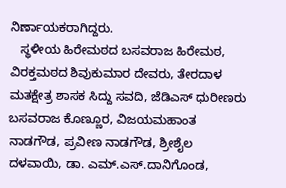ನಿರ್ಣಾಯಕರಾಗಿದ್ದರು.
   ಸ್ಥಳೀಯ ಹಿರೇಮಠದ ಬಸವರಾಜ ಹಿರೇಮಠ, ವಿರಕ್ತಮಠದ ಶಿವುಕುಮಾರ ದೇವರು, ತೇರದಾಳ ಮತಕ್ಷೇತ್ರ ಶಾಸಕ ಸಿದ್ದು ಸವದಿ, ಜೆಡಿಎಸ್ ಧುರೀಣರು ಬಸವರಾಜ ಕೊಣ್ಣೂರ, ವಿಜಯಮಹಾಂತ ನಾಡಗೌಡ, ಪ್ರವೀಣ ನಾಡಗೌಡ, ಶ್ರೀಶೈಲ ದಳವಾಯಿ, ಡಾ. ಎಮ್.ಎಸ್.ದಾನಿಗೊಂಡ,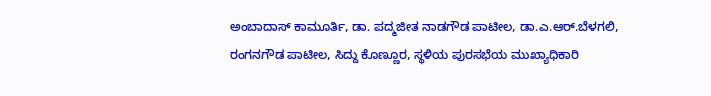ಅಂಬಾದಾಸ್ ಕಾಮೂರ್ತಿ, ಡಾ. ಪದ್ಮಜೀತ ನಾಡಗೌಡ ಪಾಟೀಲ, ಡಾ.ಎ.ಆರ್.ಬೆಳಗಲಿ, ರಂಗನಗೌಡ ಪಾಟೀಲ, ಸಿದ್ದು ಕೊಣ್ಣೂರ, ಸ್ಥಳಿಯ ಪುರಸಭೆಯ ಮುಖ್ಯಾಧಿಕಾರಿ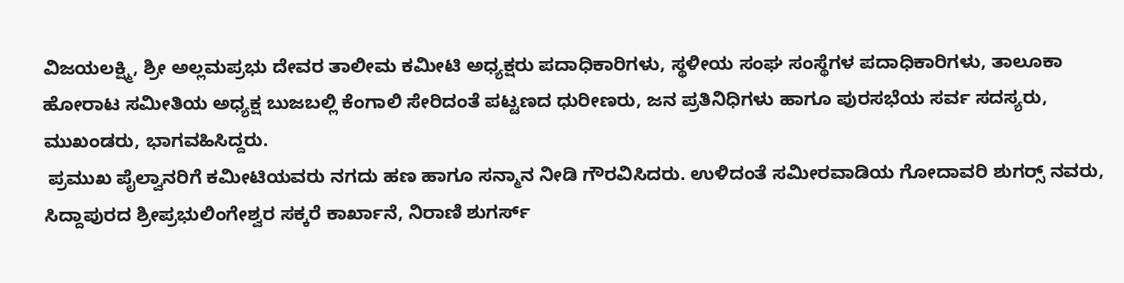ವಿಜಯಲಕ್ಷ್ಮಿ, ಶ್ರೀ ಅಲ್ಲಮಪ್ರಭು ದೇವರ ತಾಲೀಮ ಕಮೀಟಿ ಅಧ್ಯಕ್ಷರು ಪದಾಧಿಕಾರಿಗಳು, ಸ್ಥಳೀಯ ಸಂಘ ಸಂಸ್ಥೆಗಳ ಪದಾಧಿಕಾರಿಗಳು, ತಾಲೂಕಾ ಹೋರಾಟ ಸಮೀತಿಯ ಅಧ್ಯಕ್ಷ ಬುಜಬಲ್ಲಿ ಕೆಂಗಾಲಿ ಸೇರಿದಂತೆ ಪಟ್ಟಣದ ಧುರೀಣರು, ಜನ ಪ್ರತಿನಿಧಿಗಳು ಹಾಗೂ ಪುರಸಭೆಯ ಸರ್ವ ಸದಸ್ಯರು, ಮುಖಂಡರು, ಭಾಗವಹಿಸಿದ್ದರು.
 ಪ್ರಮುಖ ಪೈಲ್ವಾನರಿಗೆ ಕಮೀಟಿಯವರು ನಗದು ಹಣ ಹಾಗೂ ಸನ್ಮಾನ ನೀಡಿ ಗೌರವಿಸಿದರು. ಉಳಿದಂತೆ ಸಮೀರವಾಡಿಯ ಗೋದಾವರಿ ಶುಗರ್ಸ್‍ ನವರು, ಸಿದ್ದಾಪುರದ ಶ್ರೀಪ್ರಭುಲಿಂಗೇಶ್ವರ ಸಕ್ಕರೆ ಕಾರ್ಖಾನೆ, ನಿರಾಣಿ ಶುಗರ್ಸ್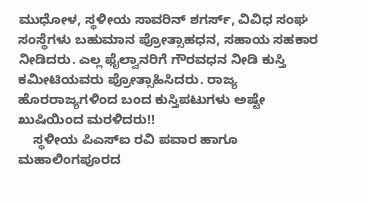ಮುಧೋಳ, ಸ್ಥಳೀಯ ಸಾವರಿನ್ ಶಗರ್ಸ್, ವಿವಿಧ ಸಂಘ ಸಂಸ್ಥೆಗಳು ಬಹುಮಾನ ಪ್ರೋತ್ಸಾಹಧನ, ಸಹಾಯ ಸಹಕಾರ ನೀಡಿದರು. ಎಲ್ಲ ಫೈಲ್ವಾನರಿಗೆ ಗೌರವಧನ ನೀಡಿ ಕುಸ್ತಿ ಕಮೀಟಿಯವರು ಪ್ರೋತ್ಸಾಹಿಸಿದರು. ರಾಜ್ಯ ಹೊರರಾಜ್ಯಗಳಿಂದ ಬಂದ ಕುಸ್ತಿಪಟುಗಳು ಅಷ್ಟೇ ಖುಷಿಯಿಂದ ಮರಳಿದರು!!
    ಸ್ಥಳೀಯ ಪಿಎಸ್‍ಐ ರವಿ ಪವಾರ ಹಾಗೂ ಮಹಾಲಿಂಗಪೂರದ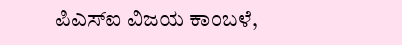ಪಿಎಸ್‍ಐ ವಿಜಯ ಕಾಂಬಳೆ,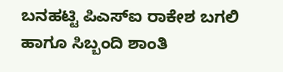ಬನಹಟ್ಟಿ ಪಿಎಸ್‍ಐ ರಾಕೇಶ ಬಗಲಿ ಹಾಗೂ ಸಿಬ್ಬಂದಿ ಶಾಂತಿ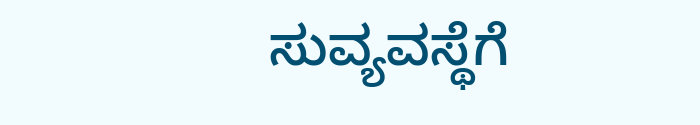ಸುವ್ಯವಸ್ಥೆಗೆ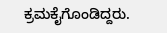ಕ್ರಮಕೈಗೊಂಡಿದ್ದರು.